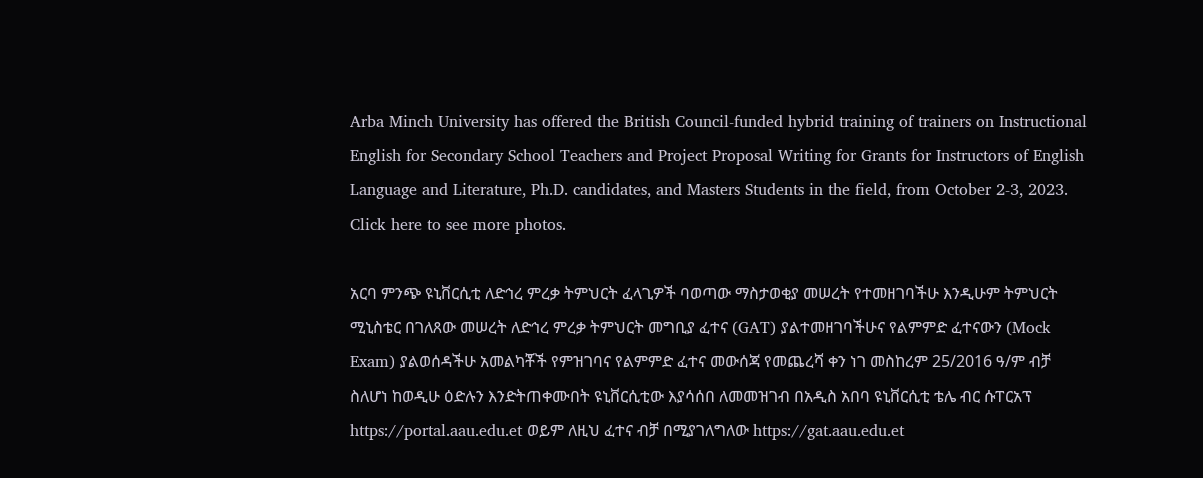Arba Minch University has offered the British Council-funded hybrid training of trainers on Instructional English for Secondary School Teachers and Project Proposal Writing for Grants for Instructors of English Language and Literature, Ph.D. candidates, and Masters Students in the field, from October 2-3, 2023. Click here to see more photos.

አርባ ምንጭ ዩኒቨርሲቲ ለድኅረ ምረቃ ትምህርት ፈላጊዎች ባወጣው ማስታወቂያ መሠረት የተመዘገባችሁ እንዲሁም ትምህርት ሚኒስቴር በገለጸው መሠረት ለድኅረ ምረቃ ትምህርት መግቢያ ፈተና (GAT) ያልተመዘገባችሁና የልምምድ ፈተናውን (Mock Exam) ያልወሰዳችሁ አመልካቾች የምዝገባና የልምምድ ፈተና መውሰጃ የመጨረሻ ቀን ነገ መስከረም 25/2016 ዓ/ም ብቻ ስለሆነ ከወዲሁ ዕድሉን እንድትጠቀሙበት ዩኒቨርሲቲው እያሳሰበ ለመመዝገብ በአዲስ አበባ ዩኒቨርሲቲ ቴሌ ብር ሱፐርአፕ https://portal.aau.edu.et ወይም ለዚህ ፈተና ብቻ በሚያገለግለው https://gat.aau.edu.et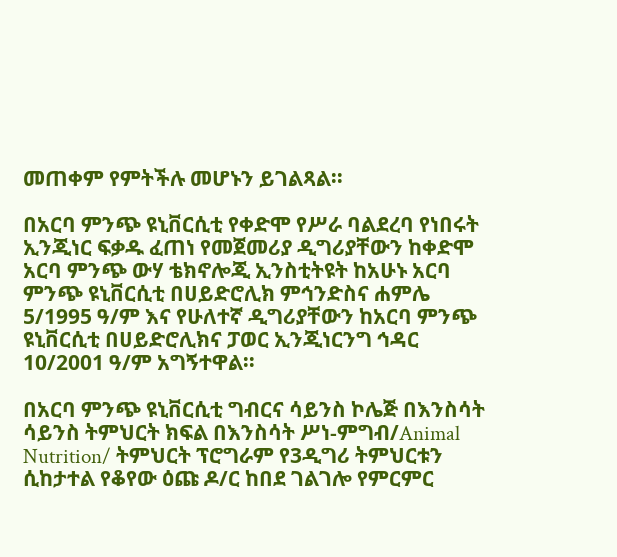መጠቀም የምትችሉ መሆኑን ይገልጻል፡፡

በአርባ ምንጭ ዩኒቨርሲቲ የቀድሞ የሥራ ባልደረባ የነበሩት ኢንጂነር ፍቃዱ ፈጠነ የመጀመሪያ ዲግሪያቸውን ከቀድሞ አርባ ምንጭ ውሃ ቴክኖሎጂ ኢንስቲትዩት ከአሁኑ አርባ ምንጭ ዩኒቨርሲቲ በሀይድሮሊክ ምኅንድስና ሐምሌ 5/1995 ዓ/ም እና የሁለተኛ ዲግሪያቸውን ከአርባ ምንጭ ዩኒቨርሲቲ በሀይድሮሊክና ፓወር ኢንጂነርንግ ኅዳር 10/2001 ዓ/ም አግኝተዋል፡፡

በአርባ ምንጭ ዩኒቨርሲቲ ግብርና ሳይንስ ኮሌጅ በእንስሳት ሳይንስ ትምህርት ክፍል በእንስሳት ሥነ-ምግብ/Animal Nutrition/ ትምህርት ፕሮግራም የ3ዲግሪ ትምህርቱን ሲከታተል የቆየው ዕጩ ዶ/ር ከበደ ገልገሎ የምርምር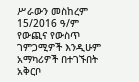ሥራውን መስከረም 15/2016 ዓ/ም የውጪና የውስጥ ገምጋሚዎች እንዲሁም አማካሪዎች በተገኙበት አቅርቦ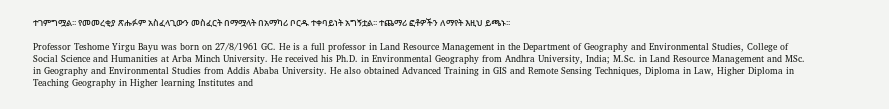ተገምግሟል፡፡ የመመረቂያ ጽሑፉም አስፈላጊውን መስፈርት በማሟላት በአማካሪ ቦርዱ ተቀባይነት አግኝቷል፡፡ ተጨማሪ ፎቶዎችን ለማየት እዚህ ይጫኑ፡፡

Professor Teshome Yirgu Bayu was born on 27/8/1961 GC. He is a full professor in Land Resource Management in the Department of Geography and Environmental Studies, College of Social Science and Humanities at Arba Minch University. He received his Ph.D. in Environmental Geography from Andhra University, India; M.Sc. in Land Resource Management and MSc. in Geography and Environmental Studies from Addis Ababa University. He also obtained Advanced Training in GIS and Remote Sensing Techniques, Diploma in Law, Higher Diploma in Teaching Geography in Higher learning Institutes and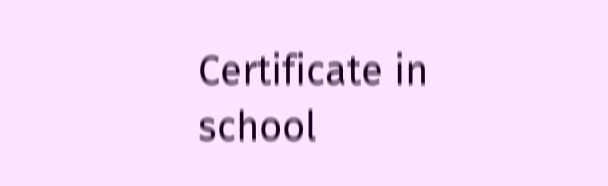Certificate in school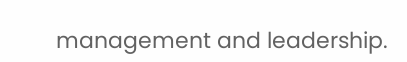management and leadership.